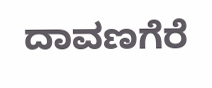ದಾವಣಗೆರೆ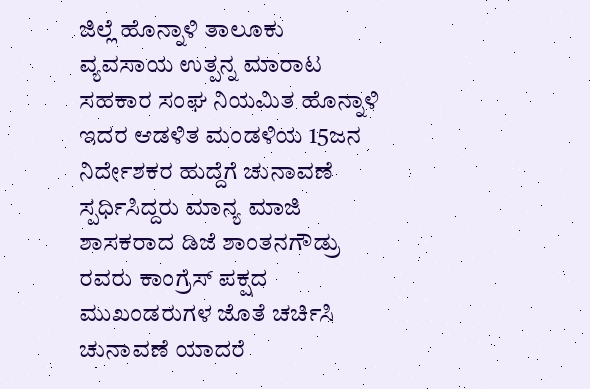ಜಿಲ್ಲೆ ಹೊನ್ನಾಳಿ ತಾಲೂಕು ವ್ಯವಸಾಯ ಉತ್ಪನ್ನ ಮಾರಾಟ ಸಹಕಾರ ಸಂಘ ನಿಯಮಿತ ಹೊನ್ನಾಳಿ ಇದರ ಆಡಳಿತ ಮಂಡಳಿಯ 15ಜನ ನಿರ್ದೇಶಕರ ಹುದ್ದೆಗೆ ಚುನಾವಣೆ ಸ್ಪರ್ಧಿಸಿದ್ದರು ಮಾನ್ಯ ಮಾಜಿ ಶಾಸಕರಾದ ಡಿಜೆ ಶಾಂತನಗೌಡ್ರು ರವರು ಕಾಂಗ್ರೆಸ್ ಪಕ್ಷದ ಮುಖಂಡರುಗಳ ಜೊತೆ ಚರ್ಚಿಸಿ ಚುನಾವಣೆ ಯಾದರೆ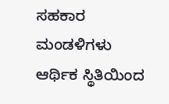ಸಹಕಾರ ಮಂಡಳಿಗಳು ಆರ್ಥಿಕ ಸ್ಥಿತಿಯಿಂದ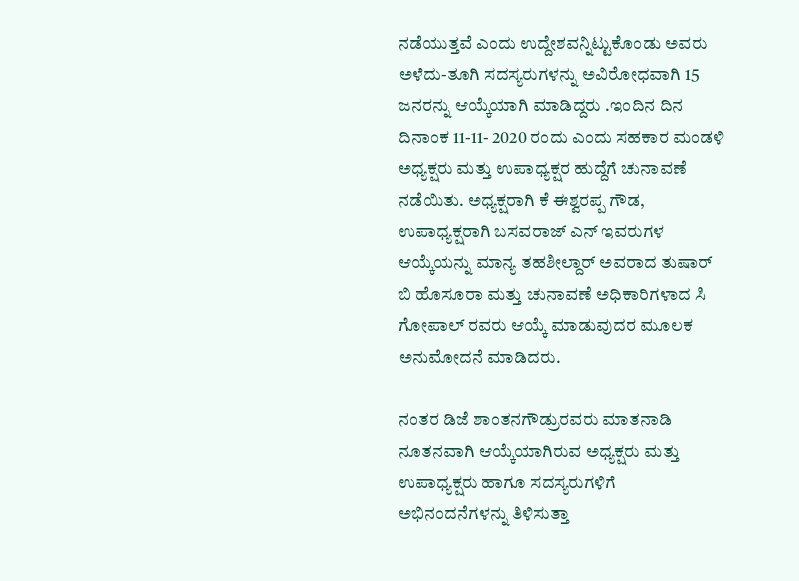ನಡೆಯುತ್ತವೆ ಎಂದು ಉದ್ದೇಶವನ್ನಿಟ್ಟುಕೊಂಡು ಅವರು ಅಳೆದು-ತೂಗಿ ಸದಸ್ಯರುಗಳನ್ನು ಅವಿರೋಧವಾಗಿ 15 ಜನರನ್ನು ಆಯ್ಕೆಯಾಗಿ ಮಾಡಿದ್ದರು .ಇಂದಿನ ದಿನ ದಿನಾಂಕ 11-11- 2020 ರಂದು ಎಂದು ಸಹಕಾರ ಮಂಡಳಿ ಅಧ್ಯಕ್ಷರು ಮತ್ತು ಉಪಾಧ್ಯಕ್ಷರ ಹುದ್ದೆಗೆ ಚುನಾವಣೆ ನಡೆಯಿತು. ಅಧ್ಯಕ್ಷರಾಗಿ ಕೆ ಈಶ್ವರಪ್ಪ ಗೌಡ, ಉಪಾಧ್ಯಕ್ಷರಾಗಿ ಬಸವರಾಜ್ ಎನ್ ಇವರುಗಳ ಆಯ್ಕೆಯನ್ನು ಮಾನ್ಯ ತಹಶೀಲ್ದಾರ್ ಅವರಾದ ತುಷಾರ್ ಬಿ ಹೊಸೂರಾ ಮತ್ತು ಚುನಾವಣೆ ಅಧಿಕಾರಿಗಳಾದ ಸಿ ಗೋಪಾಲ್ ರವರು ಆಯ್ಕೆ ಮಾಡುವುದರ ಮೂಲಕ ಅನುಮೋದನೆ ಮಾಡಿದರು.

ನಂತರ ಡಿಜೆ ಶಾಂತನಗೌಡ್ರುರವರು ಮಾತನಾಡಿ ನೂತನವಾಗಿ ಆಯ್ಕೆಯಾಗಿರುವ ಅಧ್ಯಕ್ಷರು ಮತ್ತು ಉಪಾಧ್ಯಕ್ಷರು ಹಾಗೂ ಸದಸ್ಯರುಗಳಿಗೆ ಅಭಿನಂದನೆಗಳನ್ನು ತಿಳಿಸುತ್ತಾ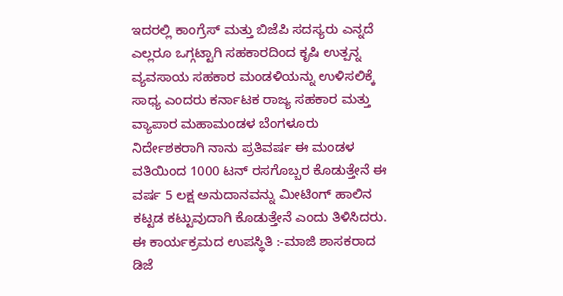ಇದರಲ್ಲಿ ಕಾಂಗ್ರೆಸ್ ಮತ್ತು ಬಿಜೆಪಿ ಸದಸ್ಯರು ಎನ್ನದೆ ಎಲ್ಲರೂ ಒಗ್ಗಟ್ಟಾಗಿ ಸಹಕಾರದಿಂದ ಕೃಷಿ ಉತ್ಪನ್ನ ವ್ಯವಸಾಯ ಸಹಕಾರ ಮಂಡಳಿಯನ್ನು ಉಳಿಸಲಿಕ್ಕೆ ಸಾಧ್ಯ ಎಂದರು ಕರ್ನಾಟಕ ರಾಜ್ಯ ಸಹಕಾರ ಮತ್ತು ವ್ಯಾಪಾರ ಮಹಾಮಂಡಳ ಬೆಂಗಳೂರು ನಿರ್ದೇಶಕರಾಗಿ ನಾನು ಪ್ರತಿವರ್ಷ ಈ ಮಂಡಳ ವತಿಯಿಂದ 1000 ಟನ್ ರಸಗೊಬ್ಬರ ಕೊಡುತ್ತೇನೆ ಈ ವರ್ಷ 5 ಲಕ್ಷ ಅನುದಾನವನ್ನು ಮೀಟಿಂಗ್ ಹಾಲಿನ ಕಟ್ಟಡ ಕಟ್ಟುವುದಾಗಿ ಕೊಡುತ್ತೇನೆ ಎಂದು ತಿಳಿಸಿದರು.
ಈ ಕಾರ್ಯಕ್ರಮದ ಉಪಸ್ಥಿತಿ :-ಮಾಜಿ ಶಾಸಕರಾದ ಡಿಜೆ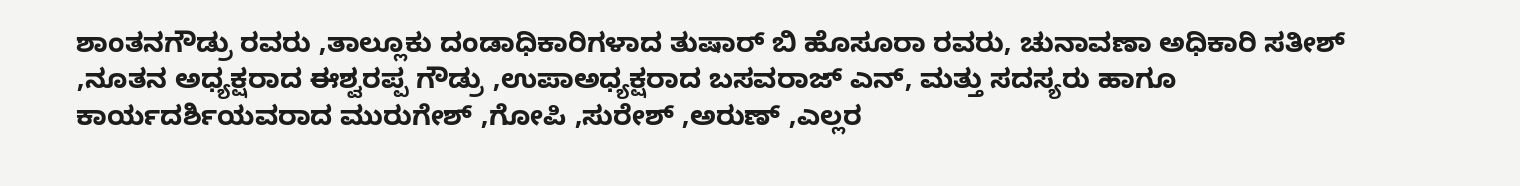ಶಾಂತನಗೌಡ್ರು ರವರು ,ತಾಲ್ಲೂಕು ದಂಡಾಧಿಕಾರಿಗಳಾದ ತುಷಾರ್ ಬಿ ಹೊಸೂರಾ ರವರು, ಚುನಾವಣಾ ಅಧಿಕಾರಿ ಸತೀಶ್ ,ನೂತನ ಅಧ್ಯಕ್ಷರಾದ ಈಶ್ವರಪ್ಪ ಗೌಡ್ರು ,ಉಪಾಅಧ್ಯಕ್ಷರಾದ ಬಸವರಾಜ್ ಎನ್, ಮತ್ತು ಸದಸ್ಯರು ಹಾಗೂ ಕಾರ್ಯದರ್ಶಿಯವರಾದ ಮುರುಗೇಶ್ ,ಗೋಪಿ ,ಸುರೇಶ್ ,ಅರುಣ್ ,ಎಲ್ಲರ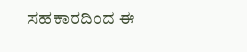ಸಹಕಾರದಿಂದ ಈ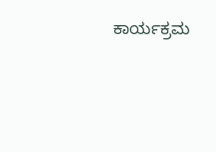ಕಾರ್ಯಕ್ರಮ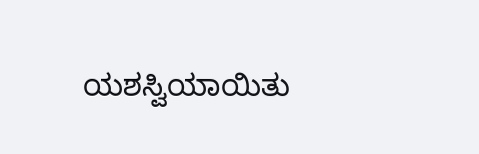ಯಶಸ್ವಿಯಾಯಿತು